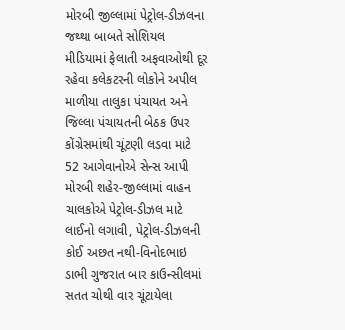મોરબી જીલ્લામાં પેટ્રોલ-ડીઝલના જથ્થા બાબતે સોશિયલ મીડિયામાં ફેલાતી અફવાઓથી દૂર રહેવા કલેકટરની લોકોને અપીલ માળીયા તાલુકા પંચાયત અને જિલ્લા પંચાયતની બેઠક ઉપર કોંગ્રેસમાંથી ચૂંટણી લડવા માટે 52 આગેવાનોએ સેન્સ આપી મોરબી શહેર-જીલ્લામાં વાહન ચાલકોએ પેટ્રોલ-ડીઝલ માટે લાઈનો લગાવી, પેટ્રોલ-ડીઝલની કોઈ અછત નથી-વિનોદભાઇ ડાભી ગુજરાત બાર કાઉન્સીલમાં સતત ચોથી વાર ચૂંટાયેલા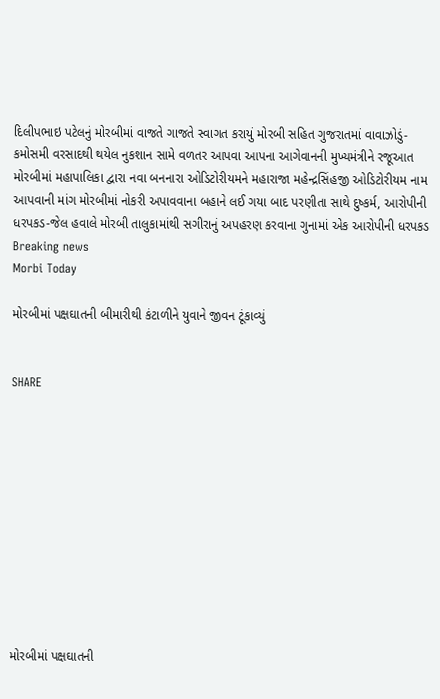દિલીપભાઇ પટેલનું મોરબીમાં વાજતે ગાજતે સ્વાગત કરાયું મોરબી સહિત ગુજરાતમાં વાવાઝોડું-કમોસમી વરસાદથી થયેલ નુકશાન સામે વળતર આપવા આપના આગેવાનની મુખ્યમંત્રીને રજૂઆત મોરબીમાં મહાપાલિકા દ્વારા નવા બનનારા ઓડિટોરીયમને મહારાજા મહેન્દ્રસિંહજી ઓડિટોરીયમ નામ આપવાની માંગ મોરબીમાં નોકરી અપાવવાના બહાને લઈ ગયા બાદ પરણીતા સાથે દુષ્કર્મ, આરોપીની ધરપકડ-જેલ હવાલે મોરબી તાલુકામાંથી સગીરાનું અપહરણ કરવાના ગુનામાં એક આરોપીની ધરપકડ
Breaking news
Morbi Today

મોરબીમાં પક્ષઘાતની બીમારીથી કંટાળીને યુવાને જીવન ટૂંકાવ્યું


SHARE











મોરબીમાં પક્ષઘાતની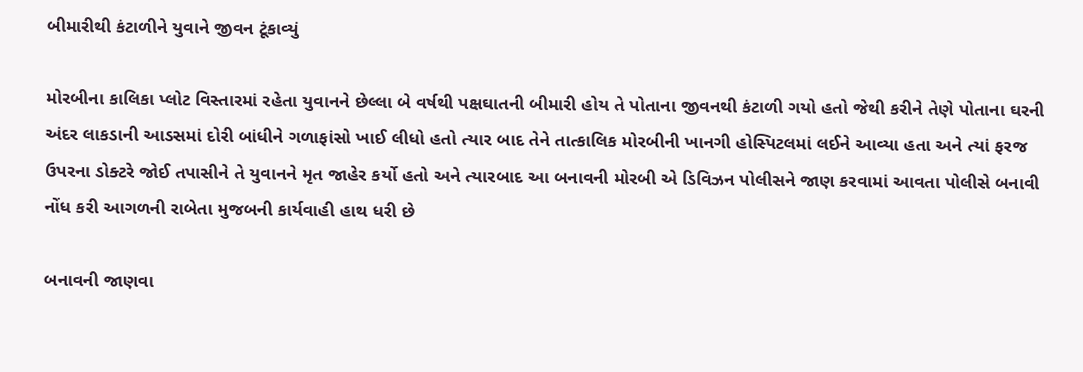બીમારીથી કંટાળીને યુવાને જીવન ટૂંકાવ્યું

મોરબીના કાલિકા પ્લોટ વિસ્તારમાં રહેતા યુવાનને છેલ્લા બે વર્ષથી પક્ષઘાતની બીમારી હોય તે પોતાના જીવનથી કંટાળી ગયો હતો જેથી કરીને તેણે પોતાના ઘરની અંદર લાકડાની આડસમાં દોરી બાંધીને ગળાફાંસો ખાઈ લીધો હતો ત્યાર બાદ તેને તાત્કાલિક મોરબીની ખાનગી હોસ્પિટલમાં લઈને આવ્યા હતા અને ત્યાં ફરજ ઉપરના ડોક્ટરે જોઈ તપાસીને તે યુવાનને મૃત જાહેર કર્યો હતો અને ત્યારબાદ આ બનાવની મોરબી એ ડિવિઝન પોલીસને જાણ કરવામાં આવતા પોલીસે બનાવી નોંધ કરી આગળની રાબેતા મુજબની કાર્યવાહી હાથ ધરી છે

બનાવની જાણવા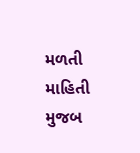મળતી માહિતી મુજબ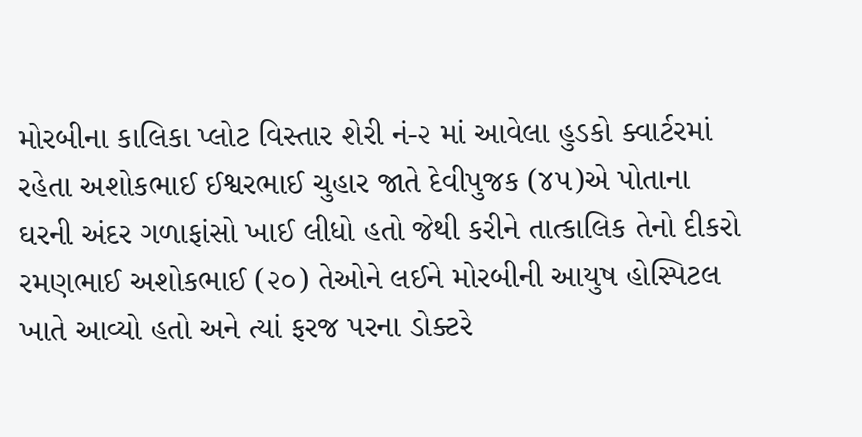મોરબીના કાલિકા પ્લોટ વિસ્તાર શેરી નં-૨ માં આવેલા હુડકો ક્વાર્ટરમાં રહેતા અશોકભાઈ ઈશ્વરભાઈ ચુહાર જાતે દેવીપુજક (૪૫)એ પોતાના ઘરની અંદર ગળાફાંસો ખાઈ લીધો હતો જેથી કરીને તાત્કાલિક તેનો દીકરો રમણભાઈ અશોકભાઈ (૨૦) તેઓને લઈને મોરબીની આયુષ હોસ્પિટલ ખાતે આવ્યો હતો અને ત્યાં ફરજ પરના ડોક્ટરે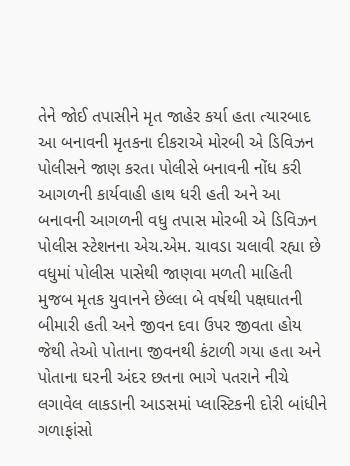તેને જોઈ તપાસીને મૃત જાહેર કર્યા હતા ત્યારબાદ આ બનાવની મૃતકના દીકરાએ મોરબી એ ડિવિઝન પોલીસને જાણ કરતા પોલીસે બનાવની નોંધ કરી આગળની કાર્યવાહી હાથ ધરી હતી અને આ બનાવની આગળની વધુ તપાસ મોરબી એ ડિવિઝન પોલીસ સ્ટેશનના એચ.એમ. ચાવડા ચલાવી રહ્યા છે વધુમાં પોલીસ પાસેથી જાણવા મળતી માહિતી મુજબ મૃતક યુવાનને છેલ્લા બે વર્ષથી પક્ષઘાતની બીમારી હતી અને જીવન દવા ઉપર જીવતા હોય જેથી તેઓ પોતાના જીવનથી કંટાળી ગયા હતા અને પોતાના ઘરની અંદર છતના ભાગે પતરાને નીચે લગાવેલ લાકડાની આડસમાં પ્લાસ્ટિકની દોરી બાંધીને ગળાફાંસો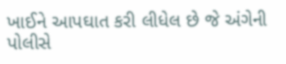ખાઈને આપઘાત કરી લીધેલ છે જે અંગેની પોલીસે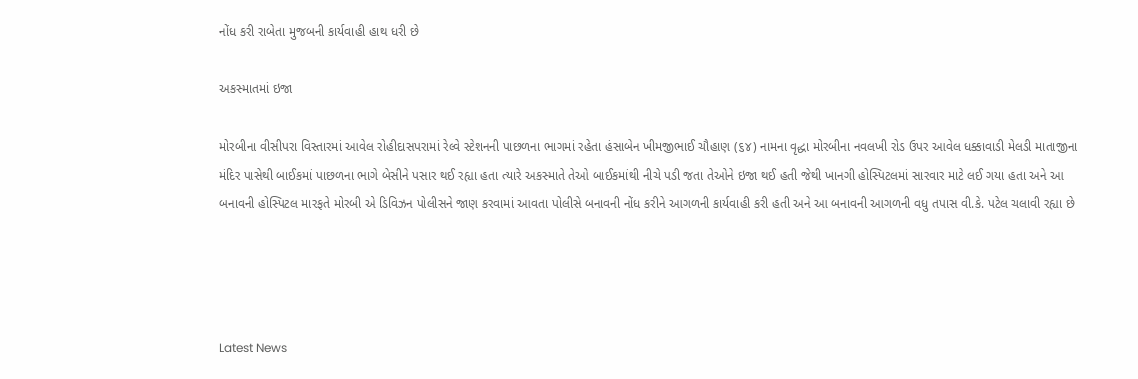નોંધ કરી રાબેતા મુજબની કાર્યવાહી હાથ ધરી છે

અકસ્માતમાં ઇજા

મોરબીના વીસીપરા વિસ્તારમાં આવેલ રોહીદાસપરામાં રેલ્વે સ્ટેશનની પાછળના ભાગમાં રહેતા હંસાબેન ખીમજીભાઈ ચૌહાણ (૬૪) નામના વૃદ્ધા મોરબીના નવલખી રોડ ઉપર આવેલ ધક્કાવાડી મેલડી માતાજીના મંદિર પાસેથી બાઈકમાં પાછળના ભાગે બેસીને પસાર થઈ રહ્યા હતા ત્યારે અકસ્માતે તેઓ બાઈકમાંથી નીચે પડી જતા તેઓને ઇજા થઈ હતી જેથી ખાનગી હોસ્પિટલમાં સારવાર માટે લઈ ગયા હતા અને આ બનાવની હોસ્પિટલ મારફતે મોરબી એ ડિવિઝન પોલીસને જાણ કરવામાં આવતા પોલીસે બનાવની નોંધ કરીને આગળની કાર્યવાહી કરી હતી અને આ બનાવની આગળની વધુ તપાસ વી.કે. પટેલ ચલાવી રહ્યા છે




Latest News